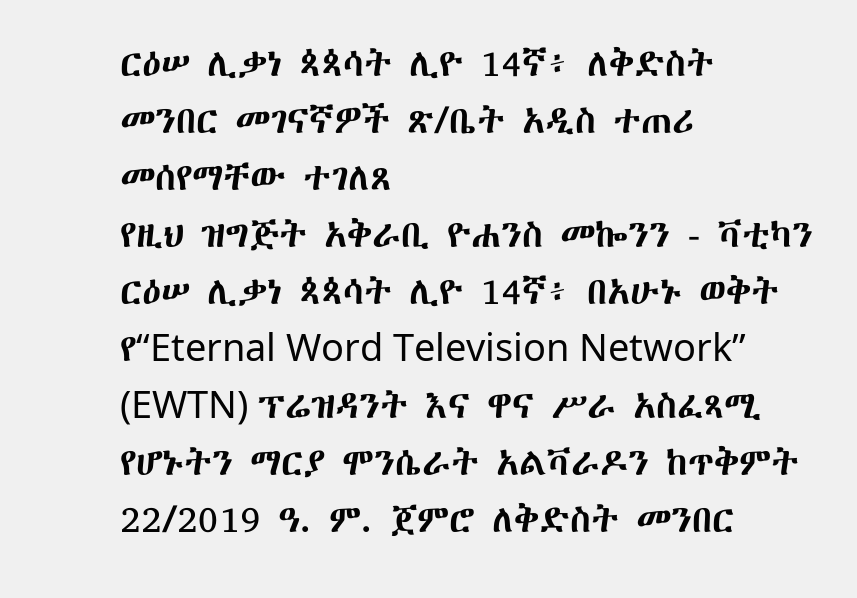ርዕሠ ሊቃነ ጳጳሳት ሊዮ 14ኛ፥ ለቅድስት መንበር መገናኛዎች ጽ/ቤት አዲስ ተጠሪ መሰየማቸው ተገለጸ
የዚህ ዝግጅት አቅራቢ ዮሐንስ መኰንን - ቫቲካን
ርዕሠ ሊቃነ ጳጳሳት ሊዮ 14ኛ፥ በአሁኑ ወቅት የ“Eternal Word Television Network” (EWTN) ፕሬዝዳንት እና ዋና ሥራ አስፈጻሚ የሆኑትን ማርያ ሞንሴራት አልቫራዶን ከጥቅምት 22/2019 ዓ. ም. ጀምሮ ለቅድስት መንበር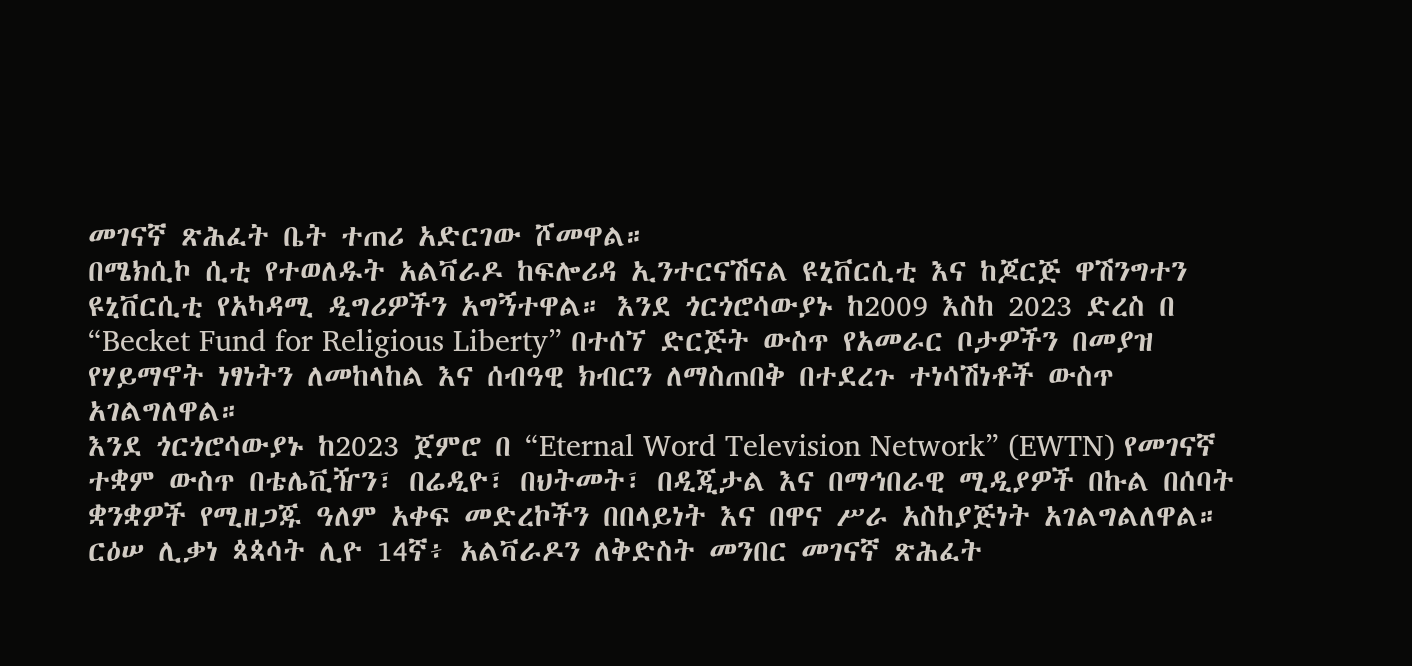መገናኛ ጽሕፈት ቤት ተጠሪ አድርገው ሾመዋል።
በሜክሲኮ ሲቲ የተወለዱት አልቫራዶ ከፍሎሪዳ ኢንተርናሽናል ዩኒቨርሲቲ እና ከጆርጅ ዋሽንግተን ዩኒቨርሲቲ የአካዳሚ ዲግሪዎችን አግኝተዋል። እንደ ጎርጎሮሳውያኑ ከ2009 እስከ 2023 ድረስ በ “Becket Fund for Religious Liberty” በተሰኘ ድርጅት ውስጥ የአመራር ቦታዎችን በመያዝ የሃይማኖት ነፃነትን ለመከላከል እና ሰብዓዊ ክብርን ለማስጠበቅ በተደረጉ ተነሳሽነቶች ውስጥ አገልግለዋል።
እንደ ጎርጎሮሳውያኑ ከ2023 ጀምሮ በ “Eternal Word Television Network” (EWTN) የመገናኛ ተቋም ውስጥ በቴሌቪዥን፣ በሬዲዮ፣ በህትመት፣ በዲጂታል እና በማኅበራዊ ሚዲያዎች በኩል በሰባት ቋንቋዎች የሚዘጋጁ ዓለም አቀፍ መድረኮችን በበላይነት እና በዋና ሥራ አስከያጅነት አገልግልለዋል።
ርዕሠ ሊቃነ ጳጳሳት ሊዮ 14ኛ፥ አልቫራዶን ለቅድስት መንበር መገናኛ ጽሕፈት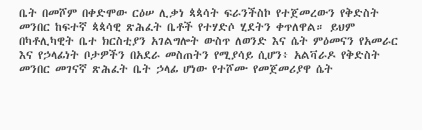ቤት በመሾም በቀድሞው ርዕሠ ሊቃነ ጳጳሳት ፍራንችስኮ የተጀመረውን የቅድስት መንበር ከፍተኛ ጳጳሳዊ ጽሕፈት ቤቶች የተሃድሶ ሂደትን ቀጥለዋል። ይህም በካቶሊካዊት ቤተ ክርስቲያን አገልግሎት ውስጥ ለወንድ እና ሴት ምዕመናን የአመራር እና የኃላፊነት ቦታዎችን በአደራ መስጠትን የሚያሳይ ሲሆን፥ አልቫራዶ የቅድስት መንበር መገናኛ ጽሕፈት ቤት ኃላፊ ሆነው የተሾሙ የመጀመሪያዋ ሴት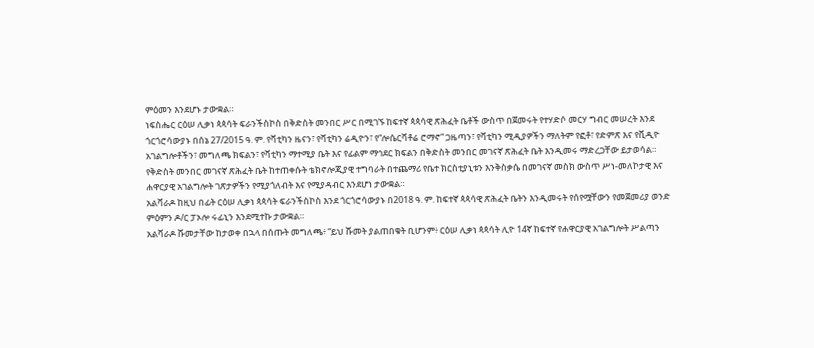ምዕመን እንደሆኑ ታውቋል።
ነፍስሔር ርዕሠ ሊቃነ ጳጳሳት ፍራንችስኮስ በቅድስት መንበር ሥር በሚገኙ ከፍተኛ ጳጳሳዊ ጽሕፈት ቤቶች ውስጥ በጀመሩት የተሃድሶ መርሃ ግብር መሠረት እንደ ጎርጎሮሳውያኑ በሰኔ 27/2015 ዓ. ም. የቫቲካን ዜናን፣ የቫቲካን ሬዲዮን፣ የ“ሎሴርቫቶሬ ሮማኖ” ጋዜጣን፣ የቫቲካን ሚዲያዎችን ማለትም የፎቶ፣ የድምጽ እና የቪዲዮ አገልግሎቶችን፣ መግለጫ ክፍልን፣ የቫቲካን ማተሚያ ቤት እና የፊልም ማኅደር ክፍልን በቅድስት መንበር መገናኛ ጽሕፈት ቤት እንዲመሩ ማድረጋቸው ይታወሳል።
የቅድስት መንበር መገናኛ ጽሕፈት ቤት ከተጠቀሱት ቴክኖሎጂያዊ ተግባራት በተጨማሪ የቤተ ክርስቲያኒቱን እንቅስቃሴ በመገናኛ መስክ ውስጥ ሥነ-መለኮታዊ እና ሐዋርያዊ አገልግሎት ገጽታዎችን የሚያጎለብት እና የሚያዳብር እንደሆነ ታውቋል።
አልቫራዶ ከዚህ በፊት ርዕሠ ሊቃነ ጳጳሳት ፍራንችስኮስ እንደ ጎርጎሮሳውያኑ በ2018 ዓ. ም. ከፍተኛ ጳጳሳዊ ጽሕፈት ቤትን እንዲመሩት የሰየሟቸውን የመጀመሪያ ወንድ ምዕምን ዶ/ር ፓኦሎ ሩፊኒን እንደሚተኩ ታውቋል።
አልቫራዶ ሹመታቸው ከታወቀ በኋላ በሰጡት መግለጫ፥ “ይህ ሹመት ያልጠበቁት ቢሆንም፥ ርዕሠ ሊቃነ ጳጳሳት ሊዮ 14ኛ ከፍተኛ የሐዋርያዊ አገልግሎት ሥልጣን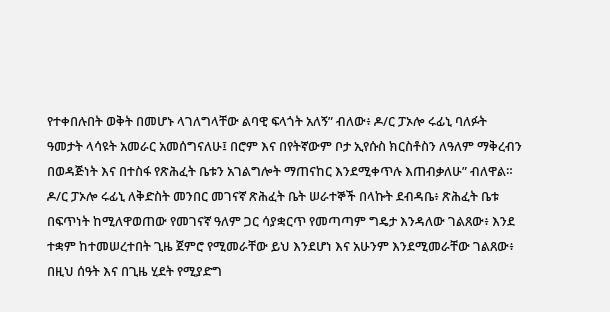የተቀበሉበት ወቅት በመሆኑ ላገለግላቸው ልባዊ ፍላጎት አለኝ” ብለው፥ ዶ/ር ፓኦሎ ሩፊኒ ባለፉት ዓመታት ላሳዩት አመራር አመሰግናለሁ፤ በሮም እና በየትኛውም ቦታ ኢየሱስ ክርስቶስን ለዓለም ማቅረብን በወዳጅነት እና በተስፋ የጽሕፈት ቤቱን አገልግሎት ማጠናከር እንደሚቀጥሉ እጠብቃለሁ” ብለዋል።
ዶ/ር ፓኦሎ ሩፊኒ ለቅድስት መንበር መገናኛ ጽሕፈት ቤት ሠራተኞች በላኩት ደብዳቤ፥ ጽሕፈት ቤቱ በፍጥነት ከሚለዋወጠው የመገናኛ ዓለም ጋር ሳያቋርጥ የመጣጣም ግዴታ እንዳለው ገልጸው፥ እንደ ተቋም ከተመሠረተበት ጊዜ ጀምሮ የሚመራቸው ይህ እንደሆነ እና አሁንም እንደሚመራቸው ገልጸው፥ በዚህ ሰዓት እና በጊዜ ሂደት የሚያድግ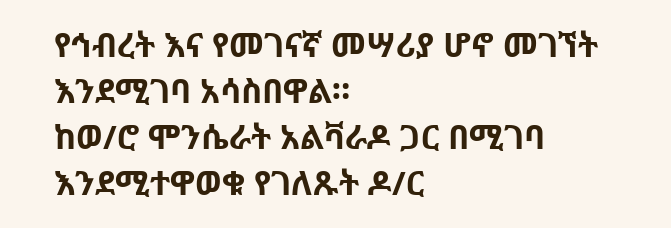የኅብረት እና የመገናኛ መሣሪያ ሆኖ መገኘት እንደሚገባ አሳስበዋል።
ከወ/ሮ ሞንሴራት አልቫራዶ ጋር በሚገባ እንደሚተዋወቁ የገለጹት ዶ/ር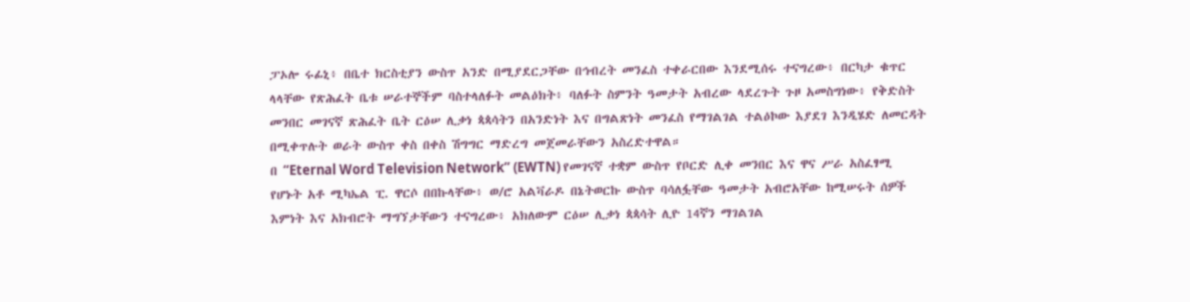ፓኦሎ ሩፊኒ፥ በቤተ ክርስቲያን ውስጥ አንድ በሚያደርጋቸው በኅብረት መንፈስ ተቀራርበው እንደሚሰሩ ተናግረው፥ በርካታ ቁጥር ላላቸው የጽሕፈት ቤቱ ሠራተኞችም ባስተላለፉት መልዕክት፥ ባለፉት ስምንት ዓመታት አብረው ላደረጉት ጉዞ አመስግነው፥ የቅድስት መንበር መገናኛ ጽሕፈት ቤት ርዕሠ ሊቃነ ጳጳሳትን በአንድነት እና በግልጽነት መንፈስ የማገልገል ተልዕኮው እያደገ እንዲሄድ ለመርዳት በሚቀጥሉት ወራት ውስጥ ቀስ በቀስ ሽግግር ማድረግ መጀመራቸውን አስረድተዋል።
በ “Eternal Word Television Network” (EWTN) የመገናኛ ተቋም ውስጥ የቦርድ ሊቀ መንበር እና ዋና ሥራ አስፈፃሚ የሆኑት አቶ ሚካኤል ፒ. ዋርሶ በበኩላቸው፥ ወ/ሮ አልቫራዶ በኔትወርኩ ውስጥ ባሳለፏቸው ዓመታት አብሮአቸው ከሚሠሩት ሰዎች እምነት እና አክብሮት ማግኘታቸውን ተናግረው፥ አክለውም ርዕሠ ሊቃነ ጳጳሳት ሊዮ 14ኛን ማገልገል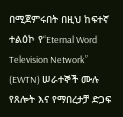በሚጀምሩበት በዚህ ከፍተኛ ተልዕኮ የ“Eternal Word Television Network” (EWTN) ሠራተኞች ሙሉ የጸሎት እና የማበረታቻ ድጋፍ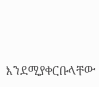እንደሚያቀርቡላቸው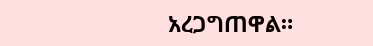አረጋግጠዋል።